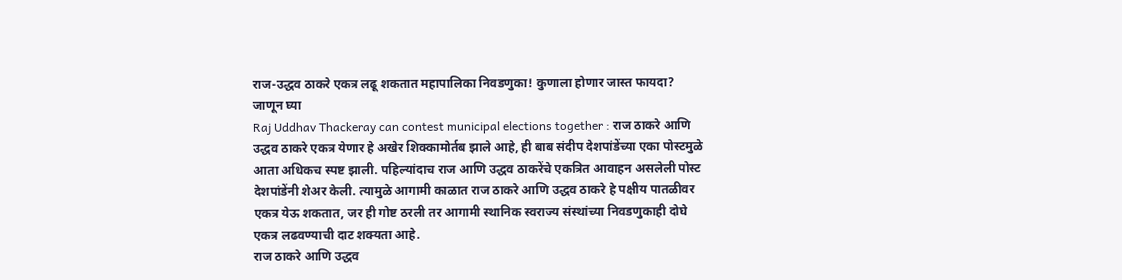राज-उद्धव ठाकरे एकत्र लढू शकतात महापालिका निवडणुका! कुणाला होणार जास्त फायदा? जाणून घ्या
Raj Uddhav Thackeray can contest municipal elections together : राज ठाकरे आणि उद्धव ठाकरे एकत्र येणार हे अखेर शिक्कामोर्तब झाले आहे, ही बाब संदीप देशपांडेंच्या एका पोस्टमुळे आता अधिकच स्पष्ट झाली. पहिल्यांदाच राज आणि उद्धव ठाकरेंचे एकत्रित आवाहन असलेली पोस्ट देशपांडेंनी शेअर केली. त्यामुळे आगामी काळात राज ठाकरे आणि उद्धव ठाकरे हे पक्षीय पातळीवर एकत्र येऊ शकतात, जर ही गोष्ट ठरली तर आगामी स्थानिक स्वराज्य संस्थांच्या निवडणुकाही दोघे एकत्र लढवण्याची दाट शक्यता आहे.
राज ठाकरे आणि उद्धव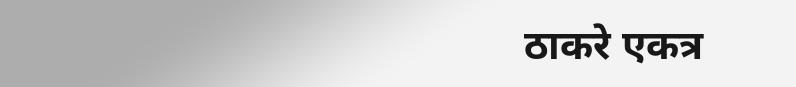ठाकरे एकत्र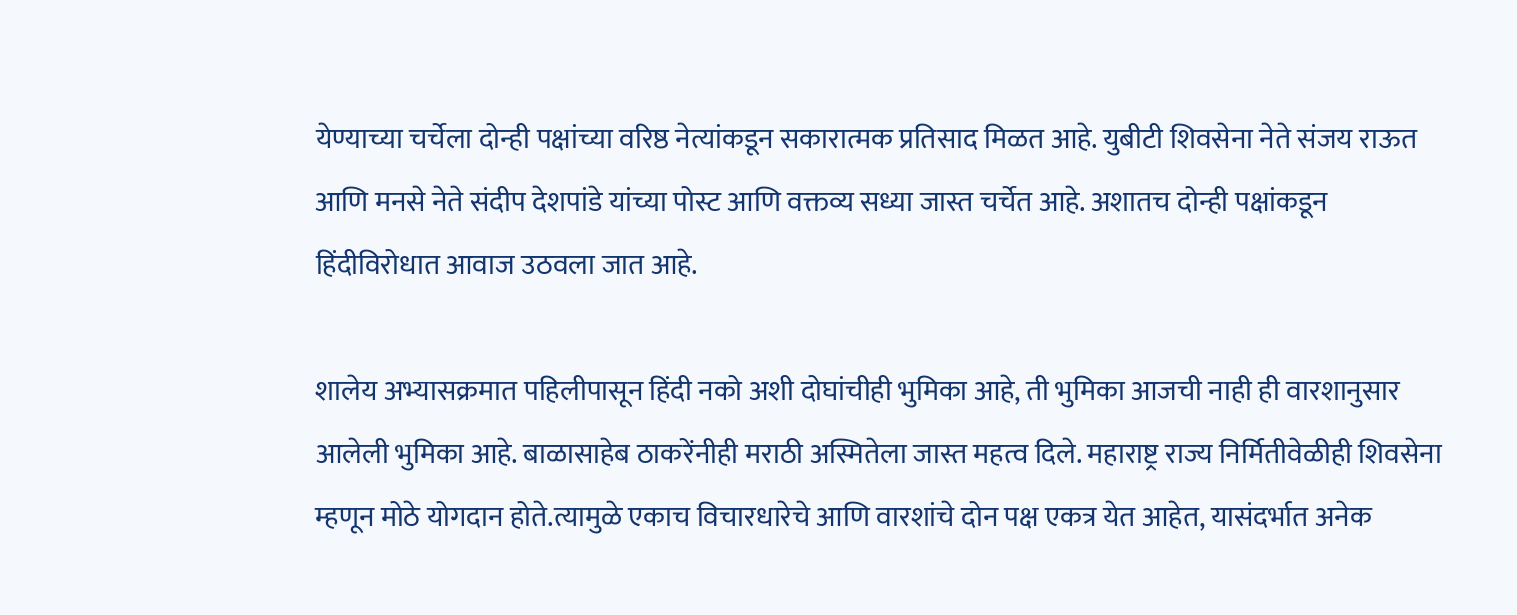येण्याच्या चर्चेला दोन्ही पक्षांच्या वरिष्ठ नेत्यांकडून सकारात्मक प्रतिसाद मिळत आहे. युबीटी शिवसेना नेते संजय राऊत आणि मनसे नेते संदीप देशपांडे यांच्या पोस्ट आणि वक्तव्य सध्या जास्त चर्चेत आहे. अशातच दोन्ही पक्षांकडून हिंदीविरोधात आवाज उठवला जात आहे.

शालेय अभ्यासक्रमात पहिलीपासून हिंदी नको अशी दोघांचीही भुमिका आहे, ती भुमिका आजची नाही ही वारशानुसार आलेली भुमिका आहे. बाळासाहेब ठाकरेंनीही मराठी अस्मितेला जास्त महत्व दिले. महाराष्ट्र राज्य निर्मितीवेळीही शिवसेना म्हणून मोठे योगदान होते.त्यामुळे एकाच विचारधारेचे आणि वारशांचे दोन पक्ष एकत्र येत आहेत, यासंदर्भात अनेक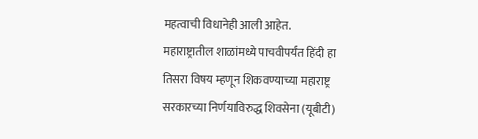महत्वाची विधानेही आली आहेत.
महाराष्ट्रातील शाळांमध्ये पाचवीपर्यंत हिंदी हा तिसरा विषय म्हणून शिकवण्याच्या महाराष्ट्र सरकारच्या निर्णयाविरुद्ध शिवसेना (यूबीटी)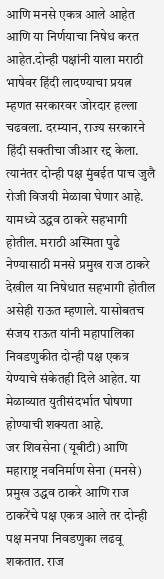आणि मनसे एकत्र आले आहेत आणि या निर्णयाचा निषेध करत आहेत.दोन्ही पक्षांनी याला मराठी भाषेवर हिंदी लादण्याचा प्रयत्न म्हणत सरकारवर जोरदार हल्ला चढवला. दरम्यान, राज्य सरकारने हिंदी सक्तीचा जीआर रद्द केला. त्यानंतर दोन्ही पक्ष मुंबईत पाच जुलै रोजी विजयी मेळावा घेणार आहे. यामध्ये उद्धव ठाकरे सहभागी होतील. मराठी अस्मिता पुढे नेण्यासाठी मनसे प्रमुख राज ठाकरे देखील या निषेधात सहभागी होतील असेही राऊत म्हणाले. यासोबतच संजय राऊत यांनी महापालिका निवडणुकीत दोन्ही पक्ष एकत्र येण्याचे संकेतही दिले आहेत. या मेळाव्यात युतीसंदर्भात घोषणा होण्याची शक्यता आहे.
जर शिवसेना (यूबीटी) आणि महाराष्ट्र नवनिर्माण सेना (मनसे) प्रमुख उद्धव ठाकरे आणि राज ठाकरेंचे पक्ष एकत्र आले तर दोन्ही पक्ष मनपा निवडणुका लढवू शकतात. राज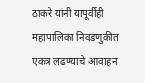ठाकरे यांनी यापूर्वीही महापालिका निवडणुकीत एकत्र लढण्याचे आवाहन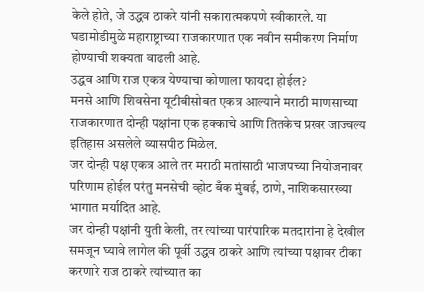केले होते, जे उद्धव ठाकरे यांनी सकारात्मकपणे स्वीकारले. या घडामोडीमुळे महाराष्ट्राच्या राजकारणात एक नवीन समीकरण निर्माण होण्याची शक्यता वाढली आहे.
उद्धव आणि राज एकत्र येण्याचा कोणाला फायदा होईल?
मनसे आणि शिवसेना यूटीबीसोबत एकत्र आल्याने मराठी माणसाच्या राजकारणात दोन्ही पक्षांना एक हक्काचे आणि तितकेच प्रखर जाज्वल्य इतिहास असलेले व्यासपीठ मिळेल.
जर दोन्ही पक्ष एकत्र आले तर मराठी मतांसाठी भाजपच्या नियोजनावर परिणाम होईल परंतु मनसेची व्होट बँक मुंबई, ठाणे, नाशिकसारख्या भागात मर्यादित आहे.
जर दोन्ही पक्षांनी युती केली, तर त्यांच्या पारंपारिक मतदारांना हे देखील समजून घ्यावे लागेल की पूर्वी उद्धव ठाकरे आणि त्यांच्या पक्षावर टीका करणारे राज ठाकरे त्यांच्यात का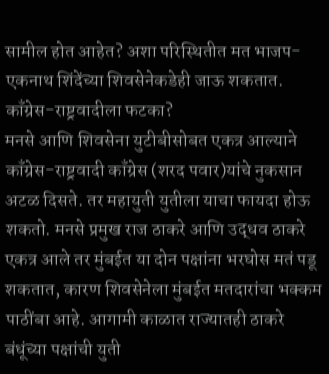सामील होत आहेत? अशा परिस्थितीत मत भाजप-एकनाथ शिंदेंच्या शिवसेनेकडेही जाऊ शकतात.
काँग्रेस-राष्ट्रवादीला फटका?
मनसे आणि शिवसेना युटीबीसोबत एकत्र आल्याने काँग्रेस-राष्ट्रवादी काँग्रेस (शरद पवार)यांचे नुकसान अटळ दिसते. तर महायुती युतीला याचा फायदा होऊ शकतो. मनसे प्रमुख राज ठाकरे आणि उद्धव ठाकरे एकत्र आले तर मुंबईत या दोन पक्षांना भरघोस मतं पडू शकतात, कारण शिवसेनेला मुंबईत मतदारांचा भक्कम पाठींबा आहे. आगामी काळात राज्यातही ठाकरे बंधूंच्या पक्षांची युती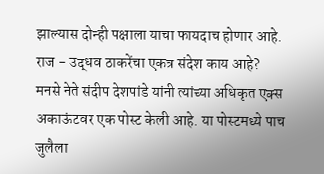झाल्यास दोन्ही पक्षाला याचा फायदाच होणार आहे.
राज - उद्धव ठाकरेंचा एकत्र संदेश काय आहे?
मनसे नेते संदीप देशपांडे यांनी त्यांच्या अधिकृत एक्स अकाऊंटवर एक पोस्ट केली आहे. या पोस्टमध्ये पाच जुलैला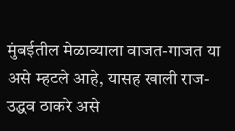मुंबईतील मेळाव्याला वाजत-गाजत या असे म्हटले आहे, यासह खाली राज-उद्धव ठाकरे असे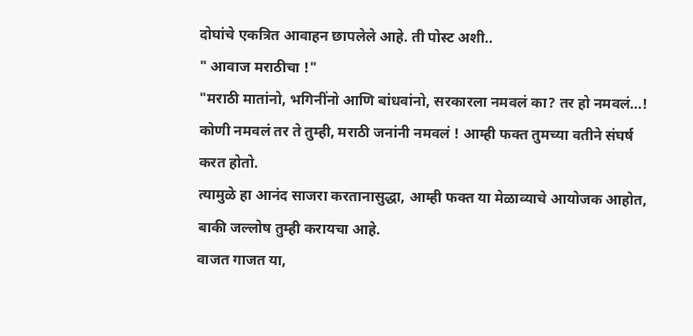दोघांचे एकत्रित आवाहन छापलेले आहे. ती पोस्ट अशी..
" आवाज मराठीचा !"
"मराठी मातांनो, भगिनींनो आणि बांधवांनो, सरकारला नमवलं का? तर हो नमवलं...!
कोणी नमवलं तर ते तुम्ही, मराठी जनांनी नमवलं ! आम्ही फक्त तुमच्या वतीने संघर्ष करत होतो.
त्यामुळे हा आनंद साजरा करतानासुद्धा, आम्ही फक्त या मेळाव्याचे आयोजक आहोत, बाकी जल्लोष तुम्ही करायचा आहे.
वाजत गाजत या,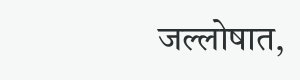जल्लोषात,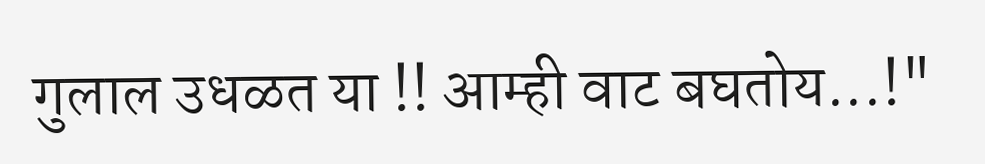गुलाल उधळत या !! आम्ही वाट बघतोय...!"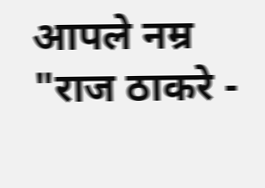आपले नम्र
"राज ठाकरे -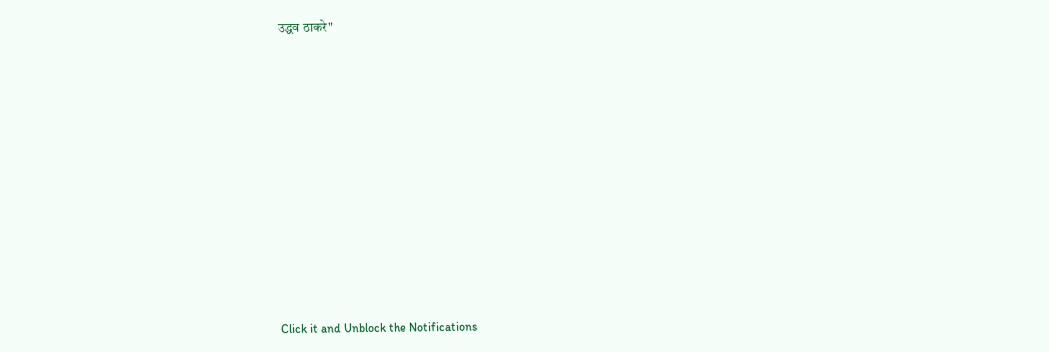उद्धव ठाकरे"












Click it and Unblock the Notifications